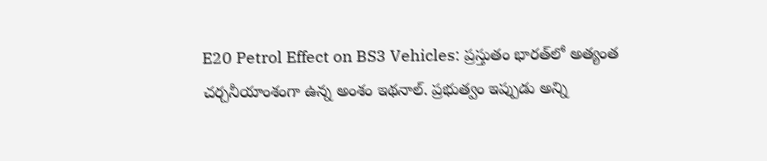E20 Petrol Effect on BS3 Vehicles: ప్రస్తుతం భారత్‌లో అత్యంత చర్చనీయాంశంగా ఉన్న అంశం ఇథనాల్. ప్రభుత్వం ఇప్పుడు అన్ని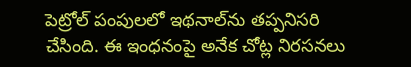పెట్రోల్ పంపులలో ఇథనాల్‌ను తప్పనిసరి చేసింది. ఈ ఇంధనంపై అనేక చోట్ల నిరసనలు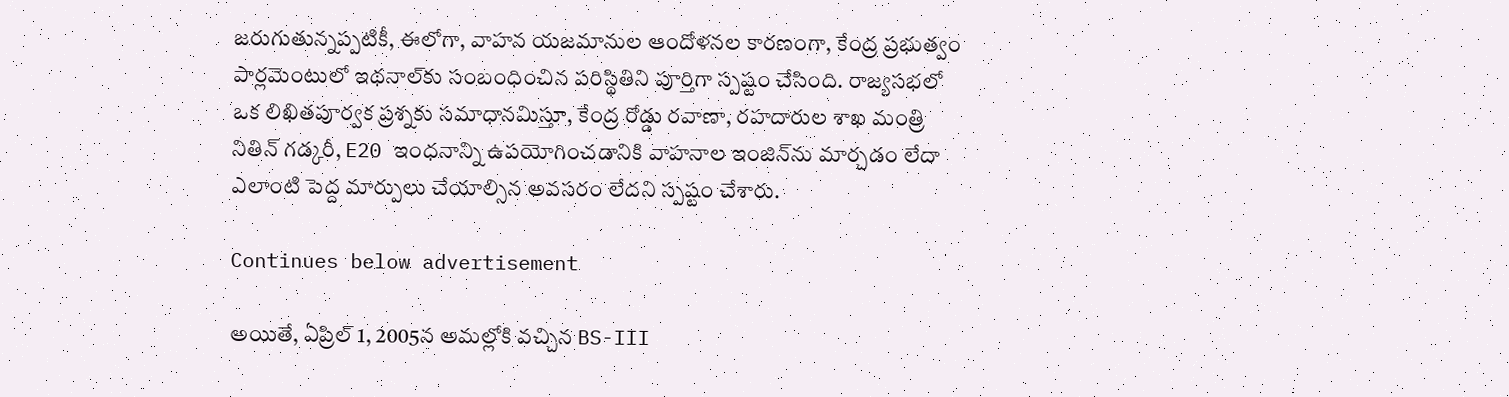జరుగుతున్నప్పటికీ, ఈలోగా, వాహన యజమానుల ఆందోళనల కారణంగా, కేంద్ర ప్రభుత్వం పార్లమెంటులో ఇథనాల్‌కు సంబంధించిన పరిస్థితిని పూర్తిగా స్పష్టం చేసింది. రాజ్యసభలో ఒక లిఖితపూర్వక ప్రశ్నకు సమాధానమిస్తూ, కేంద్ర రోడ్డు రవాణా, రహదారుల శాఖ మంత్రి నితిన్ గడ్కరీ, E20 ఇంధనాన్ని ఉపయోగించడానికి వాహనాల ఇంజిన్‌ను మార్చడం లేదా ఎలాంటి పెద్ద మార్పులు చేయాల్సిన అవసరం లేదని స్పష్టం చేశారు.

Continues below advertisement

అయితే, ఏప్రిల్ 1, 2005న అమల్లోకి వచ్చిన BS-III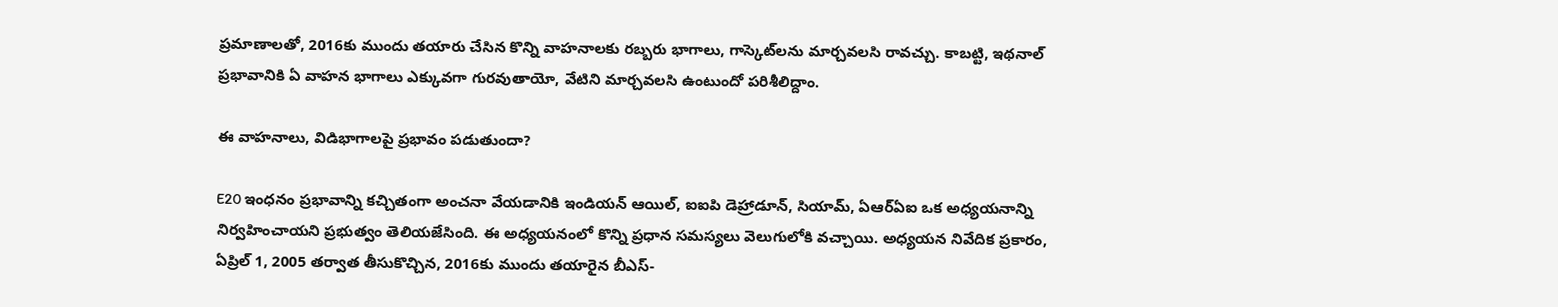ప్రమాణాలతో, 2016కు ముందు తయారు చేసిన కొన్ని వాహనాలకు రబ్బరు భాగాలు, గాస్కెట్‌లను మార్చవలసి రావచ్చు. కాబట్టి, ఇథనాల్ ప్రభావానికి ఏ వాహన భాగాలు ఎక్కువగా గురవుతాయో, వేటిని మార్చవలసి ఉంటుందో పరిశీలిద్దాం.

ఈ వాహనాలు, విడిభాగాలపై ప్రభావం పడుతుందా?

E20 ఇంధనం ప్రభావాన్ని కచ్చితంగా అంచనా వేయడానికి ఇండియన్ ఆయిల్, ఐఐపి డెహ్రాడూన్, సియామ్, ఏఆర్ఏఐ ఒక అధ్యయనాన్ని నిర్వహించాయని ప్రభుత్వం తెలియజేసింది. ఈ అధ్యయనంలో కొన్ని ప్రధాన సమస్యలు వెలుగులోకి వచ్చాయి. అధ్యయన నివేదిక ప్రకారం, ఏప్రిల్ 1, 2005 తర్వాత తీసుకొచ్చిన, 2016కు ముందు తయారైన బీఎస్-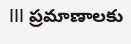III ప్రమాణాలకు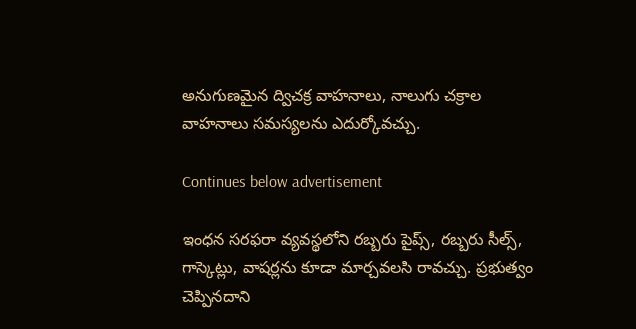అనుగుణమైన ద్విచక్ర వాహనాలు, నాలుగు చక్రాల వాహనాలు సమస్యలను ఎదుర్కోవచ్చు.

Continues below advertisement

ఇంధన సరఫరా వ్యవస్థలోని రబ్బరు పైప్స్‌, రబ్బరు సీల్స్, గాస్కెట్లు, వాషర్లను కూడా మార్చవలసి రావచ్చు. ప్రభుత్వం చెప్పినదాని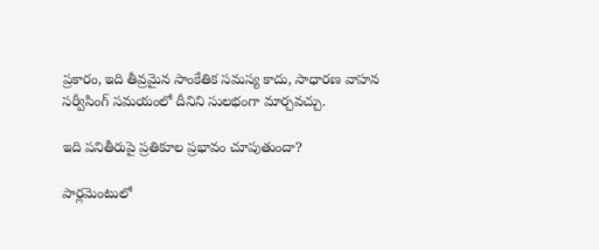ప్రకారం, ఇది తీవ్రమైన సాంకేతిక సమస్య కాదు, సాధారణ వాహన సర్వీసింగ్ సమయంలో దీనిని సులభంగా మార్చవచ్చు.

ఇది పనితీరుపై ప్రతికూల ప్రభావం చూపుతుందా?

పార్లమెంటులో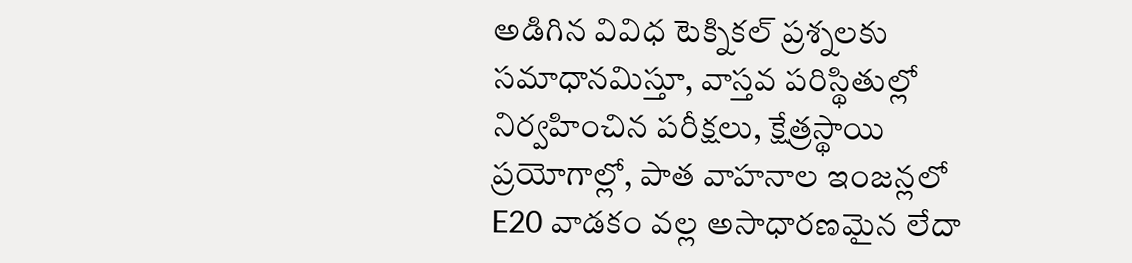అడిగిన వివిధ టెక్నికల్ ప్రశ్నలకు సమాధానమిస్తూ, వాస్తవ పరిస్థితుల్లో నిర్వహించిన పరీక్షలు, క్షేత్రస్థాయి ప్రయోగాల్లో, పాత వాహనాల ఇంజన్లలో E20 వాడకం వల్ల అసాధారణమైన లేదా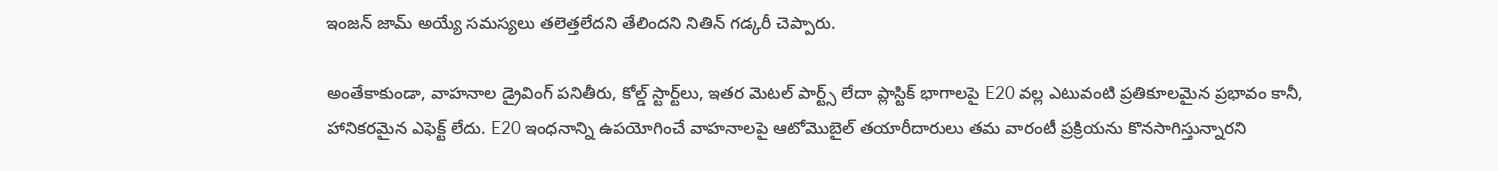ఇంజన్ జామ్ అయ్యే సమస్యలు తలెత్తలేదని తేలిందని నితిన్ గడ్కరీ చెప్పారు.

అంతేకాకుండా, వాహనాల డ్రైవింగ్ పనితీరు, కోల్డ్ స్టార్ట్‌లు, ఇతర మెటల్‌ పార్ట్స్‌ లేదా ప్లాస్టిక్ భాగాలపై E20 వల్ల ఎటువంటి ప్రతికూలమైన ప్రభావం కానీ, హానికరమైన ఎఫెక్ట్‌ లేదు. E20 ఇంధనాన్ని ఉపయోగించే వాహనాలపై ఆటోమొబైల్ తయారీదారులు తమ వారంటీ ప్రక్రియను కొనసాగిస్తున్నారని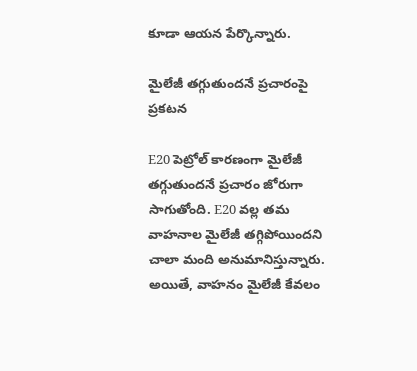కూడా ఆయన పేర్కొన్నారు.

మైలేజీ తగ్గుతుందనే ప్రచారంపై ప్రకటన

E20 పెట్రోల్ కారణంగా మైలేజీ తగ్గుతుందనే ప్రచారం జోరుగా సాగుతోంది. E20 వల్ల తమ వాహనాల మైలేజీ తగ్గిపోయిందని చాలా మంది అనుమానిస్తున్నారు. అయితే, వాహనం మైలేజీ కేవలం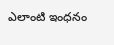ఎలాంటి ఇంధనం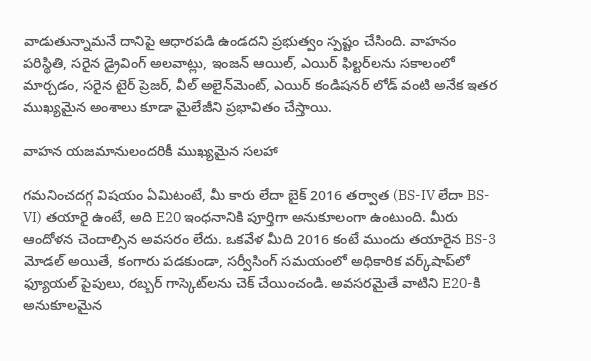వాడుతున్నామనే దానిపై ఆధారపడి ఉండదని ప్రభుత్వం స్పష్టం చేసింది. వాహనం పరిస్థితి, సరైన డ్రైవింగ్ అలవాట్లు, ఇంజన్ ఆయిల్, ఎయిర్ ఫిల్టర్‌లను సకాలంలో మార్చడం, సరైన టైర్ ప్రెజర్, వీల్ అలైన్‌మెంట్, ఎయిర్ కండిషనర్ లోడ్ వంటి అనేక ఇతర ముఖ్యమైన అంశాలు కూడా మైలేజీని ప్రభావితం చేస్తాయి.

వాహన యజమానులందరికీ ముఖ్యమైన సలహా

గమనించదగ్గ విషయం ఏమిటంటే, మీ కారు లేదా బైక్ 2016 తర్వాత (BS-IV లేదా BS-VI) తయారై ఉంటే, అది E20 ఇంధనానికి పూర్తిగా అనుకూలంగా ఉంటుంది. మీరు ఆందోళన చెందాల్సిన అవసరం లేదు. ఒకవేళ మీది 2016 కంటే ముందు తయారైన BS-3 మోడల్ అయితే, కంగారు పడకుండా, సర్వీసింగ్ సమయంలో అధికారిక వర్క్‌షాప్‌లో ఫ్యూయల్ పైపులు, రబ్బర్ గాస్కెట్‌లను చెక్‌ చేయించండి. అవసరమైతే వాటిని E20-కి అనుకూలమైన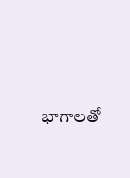భాగాలతో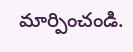మార్పించండి.